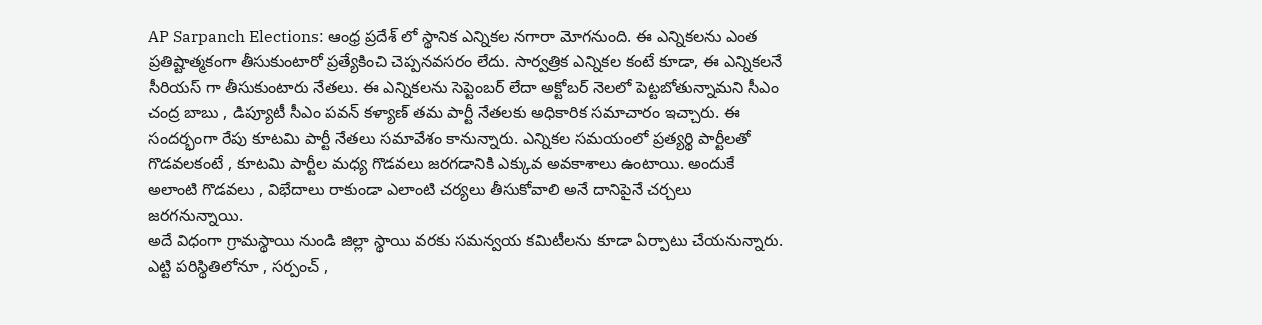AP Sarpanch Elections: ఆంధ్ర ప్రదేశ్ లో స్థానిక ఎన్నికల నగారా మోగనుంది. ఈ ఎన్నికలను ఎంత ప్రతిష్టాత్మకంగా తీసుకుంటారో ప్రత్యేకించి చెప్పనవసరం లేదు. సార్వత్రిక ఎన్నికల కంటే కూడా, ఈ ఎన్నికలనే సీరియస్ గా తీసుకుంటారు నేతలు. ఈ ఎన్నికలను సెప్టెంబర్ లేదా అక్టోబర్ నెలలో పెట్టబోతున్నామని సీఎం చంద్ర బాబు , డిప్యూటీ సీఎం పవన్ కళ్యాణ్ తమ పార్టీ నేతలకు అధికారిక సమాచారం ఇచ్చారు. ఈ సందర్భంగా రేపు కూటమి పార్టీ నేతలు సమావేశం కానున్నారు. ఎన్నికల సమయంలో ప్రత్యర్థి పార్టీలతో గొడవలకంటే , కూటమి పార్టీల మధ్య గొడవలు జరగడానికి ఎక్కువ అవకాశాలు ఉంటాయి. అందుకే అలాంటి గొడవలు , విభేదాలు రాకుండా ఎలాంటి చర్యలు తీసుకోవాలి అనే దానిపైనే చర్చలు జరగనున్నాయి.
అదే విధంగా గ్రామస్థాయి నుండి జిల్లా స్థాయి వరకు సమన్వయ కమిటీలను కూడా ఏర్పాటు చేయనున్నారు. ఎట్టి పరిస్థితిలోనూ , సర్పంచ్ ,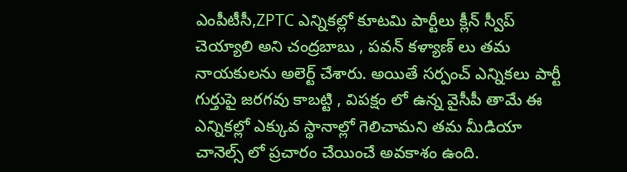ఎంపీటీసీ,ZPTC ఎన్నికల్లో కూటమి పార్టీలు క్లీన్ స్వీప్ చెయ్యాలి అని చంద్రబాబు , పవన్ కళ్యాణ్ లు తమ నాయకులను అలెర్ట్ చేశారు. అయితే సర్పంచ్ ఎన్నికలు పార్టీ గుర్తుపై జరగవు కాబట్టి , విపక్షం లో ఉన్న వైసీపీ తామే ఈ ఎన్నికల్లో ఎక్కువ స్థానాల్లో గెలిచామని తమ మీడియా చానెల్స్ లో ప్రచారం చేయించే అవకాశం ఉంది.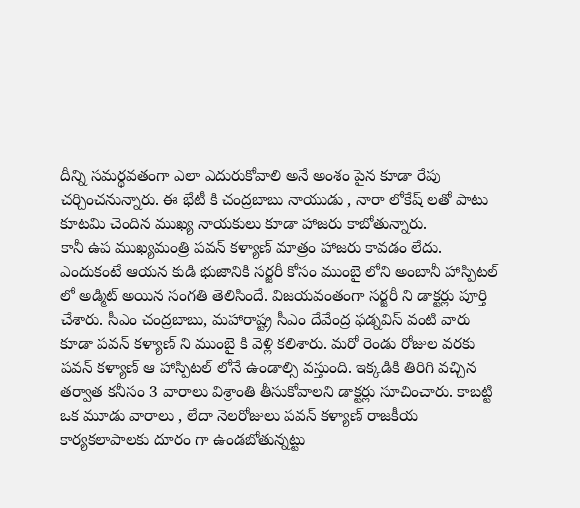దీన్ని సమర్థవతంగా ఎలా ఎదురుకోవాలి అనే అంశం పైన కూడా రేపు చర్చించనున్నారు. ఈ భేటీ కి చంద్రబాబు నాయుడు , నారా లోకేష్ లతో పాటు కూటమి చెందిన ముఖ్య నాయకులు కూడా హాజరు కాబోతున్నారు.
కానీ ఉప ముఖ్యమంత్రి పవన్ కళ్యాణ్ మాత్రం హాజరు కావడం లేదు. ఎందుకంటే ఆయన కుడి భుజానికి సర్జరీ కోసం ముంబై లోని అంబానీ హాస్పిటల్ లో అడ్మిట్ అయిన సంగతి తెలిసిందే. విజయవంతంగా సర్జరీ ని డాక్టర్లు పూర్తి చేశారు. సీఎం చంద్రబాబు, మహారాష్ట్ర సీఎం దేవేంద్ర ఫడ్నవిస్ వంటి వారు కూడా పవన్ కళ్యాణ్ ని ముంబై కి వెళ్లి కలిశారు. మరో రెండు రోజుల వరకు పవన్ కళ్యాణ్ ఆ హాస్పిటల్ లోనే ఉండాల్సి వస్తుంది. ఇక్కడికి తిరిగి వచ్చిన తర్వాత కనీసం 3 వారాలు విశ్రాంతి తీసుకోవాలని డాక్టర్లు సూచించారు. కాబట్టి ఒక మూడు వారాలు , లేదా నెలరోజులు పవన్ కళ్యాణ్ రాజకీయ కార్యకలాపాలకు దూరం గా ఉండబోతున్నట్టు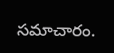సమాచారం.